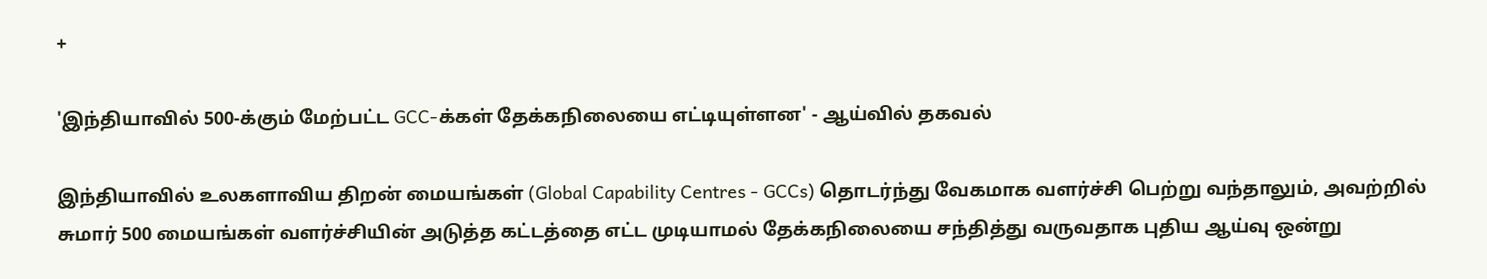+

'இந்தியாவில் 500-க்கும் மேற்பட்ட GCC-க்கள் தேக்கநிலையை எட்டியுள்ளன' - ஆய்வில் தகவல்

இந்தியாவில் உலகளாவிய திறன் மையங்கள் (Global Capability Centres - GCCs) தொடர்ந்து வேகமாக வளர்ச்சி பெற்று வந்தாலும், அவற்றில் சுமார் 500 மையங்கள் வளர்ச்சியின் அடுத்த கட்டத்தை எட்ட முடியாமல் தேக்கநிலையை சந்தித்து வருவதாக புதிய ஆய்வு ஒன்று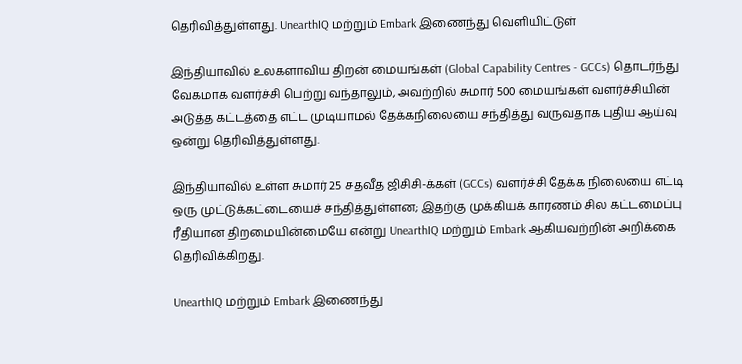தெரிவித்துள்ளது. UnearthIQ மற்றும் Embark இணைந்து வெளியிட்டுள்

இந்தியாவில் உலகளாவிய திறன் மையங்கள் (Global Capability Centres - GCCs) தொடர்ந்து வேகமாக வளர்ச்சி பெற்று வந்தாலும், அவற்றில் சுமார் 500 மையங்கள் வளர்ச்சியின் அடுத்த கட்டத்தை எட்ட முடியாமல் தேக்கநிலையை சந்தித்து வருவதாக புதிய ஆய்வு ஒன்று தெரிவித்துள்ளது.

இந்தியாவில் உள்ள சுமார் 25 சதவீத ஜிசிசி-க்கள் (GCCs) வளர்ச்சி தேக்க நிலையை எட்டி ஒரு முட்டுக்கட்டையைச் சந்தித்துள்ளன; இதற்கு முக்கியக் காரணம் சில கட்டமைப்பு ரீதியான திறமையின்மையே என்று UnearthIQ மற்றும் Embark ஆகியவற்றின் அறிக்கை தெரிவிக்கிறது.

UnearthIQ மற்றும் Embark இணைந்து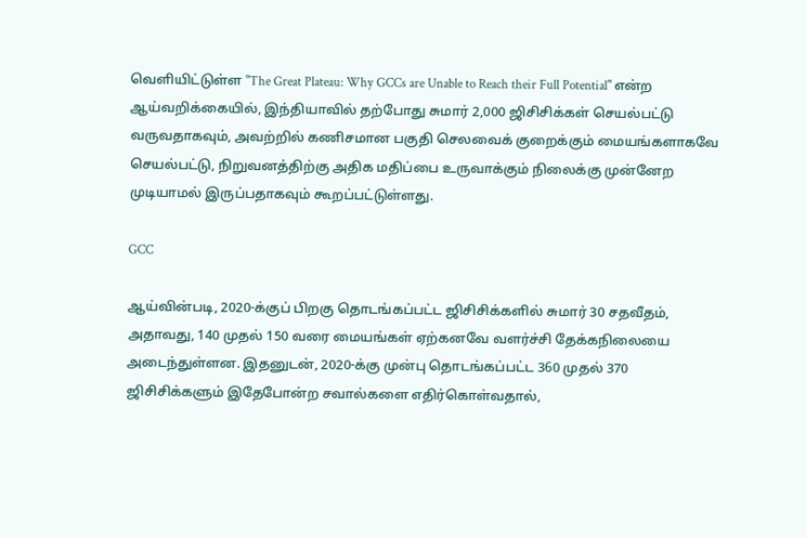வெளியிட்டுள்ள "The Great Plateau: Why GCCs are Unable to Reach their Full Potential" என்ற ஆய்வறிக்கையில், இந்தியாவில் தற்போது சுமார் 2,000 ஜிசிசிக்கள் செயல்பட்டு வருவதாகவும், அவற்றில் கணிசமான பகுதி செலவைக் குறைக்கும் மையங்களாகவே செயல்பட்டு, நிறுவனத்திற்கு அதிக மதிப்பை உருவாக்கும் நிலைக்கு முன்னேற முடியாமல் இருப்பதாகவும் கூறப்பட்டுள்ளது.

GCC

ஆய்வின்படி, 2020-க்குப் பிறகு தொடங்கப்பட்ட ஜிசிசிக்களில் சுமார் 30 சதவீதம், அதாவது, 140 முதல் 150 வரை மையங்கள் ஏற்கனவே வளர்ச்சி தேக்கநிலையை அடைந்துள்ளன. இதனுடன், 2020-க்கு முன்பு தொடங்கப்பட்ட 360 முதல் 370 ஜிசிசிக்களும் இதேபோன்ற சவால்களை எதிர்கொள்வதால்,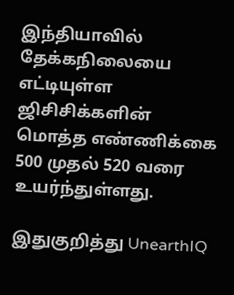இந்தியாவில் தேக்கநிலையை எட்டியுள்ள ஜிசிசிக்களின் மொத்த எண்ணிக்கை 500 முதல் 520 வரை உயர்ந்துள்ளது.

இதுகுறித்து UnearthIQ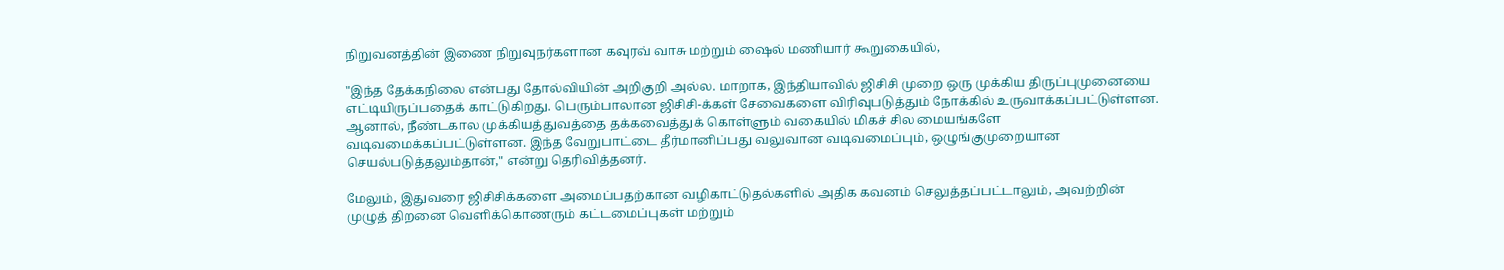நிறுவனத்தின் இணை நிறுவுநர்களான கவுரவ் வாசு மற்றும் ஷைல் மணியார் கூறுகையில்,

"இந்த தேக்கநிலை என்பது தோல்வியின் அறிகுறி அல்ல. மாறாக, இந்தியாவில் ஜிசிசி முறை ஒரு முக்கிய திருப்புமுனையை எட்டியிருப்பதைக் காட்டுகிறது. பெரும்பாலான ஜிசிசி-க்கள் சேவைகளை விரிவுபடுத்தும் நோக்கில் உருவாக்கப்பட்டுள்ளன. ஆனால், நீண்டகால முக்கியத்துவத்தை தக்கவைத்துக் கொள்ளும் வகையில் மிகச் சில மையங்களே வடிவமைக்கப்பட்டுள்ளன. இந்த வேறுபாட்டை தீர்மானிப்பது வலுவான வடிவமைப்பும், ஒழுங்குமுறையான செயல்படுத்தலும்தான்," என்று தெரிவித்தனர்.

மேலும், இதுவரை ஜிசிசிக்களை அமைப்பதற்கான வழிகாட்டுதல்களில் அதிக கவனம் செலுத்தப்பட்டாலும், அவற்றின் முழுத் திறனை வெளிக்கொணரும் கட்டமைப்புகள் மற்றும்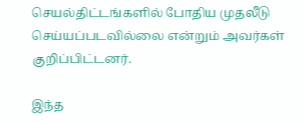செயல்திட்டங்களில் போதிய முதலீடு செய்யப்படவில்லை என்றும் அவர்கள் குறிப்பிட்டனர்.

இந்த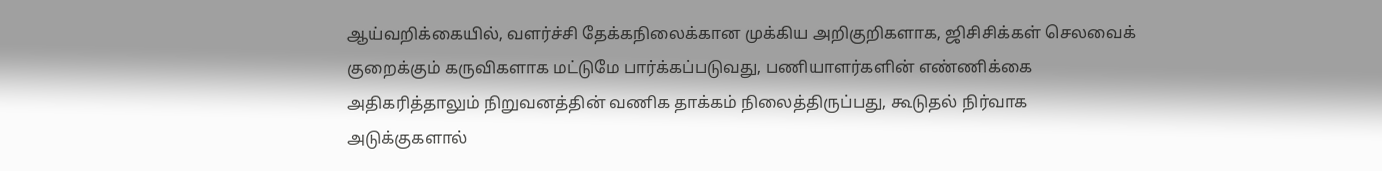ஆய்வறிக்கையில், வளர்ச்சி தேக்கநிலைக்கான முக்கிய அறிகுறிகளாக, ஜிசிசிக்கள் செலவைக் குறைக்கும் கருவிகளாக மட்டுமே பார்க்கப்படுவது, பணியாளர்களின் எண்ணிக்கை அதிகரித்தாலும் நிறுவனத்தின் வணிக தாக்கம் நிலைத்திருப்பது, கூடுதல் நிர்வாக அடுக்குகளால்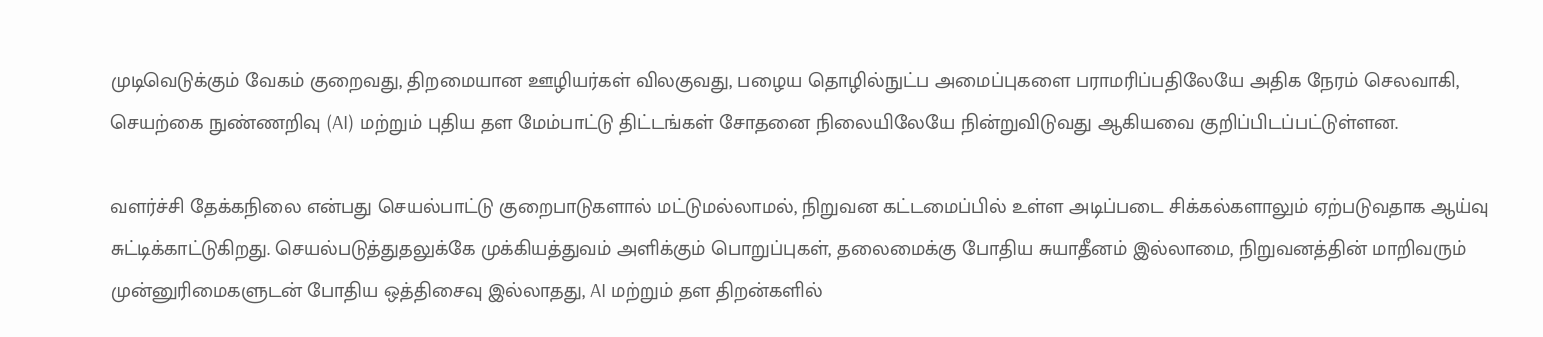முடிவெடுக்கும் வேகம் குறைவது, திறமையான ஊழியர்கள் விலகுவது, பழைய தொழில்நுட்ப அமைப்புகளை பராமரிப்பதிலேயே அதிக நேரம் செலவாகி, செயற்கை நுண்ணறிவு (AI) மற்றும் புதிய தள மேம்பாட்டு திட்டங்கள் சோதனை நிலையிலேயே நின்றுவிடுவது ஆகியவை குறிப்பிடப்பட்டுள்ளன.

வளர்ச்சி தேக்கநிலை என்பது செயல்பாட்டு குறைபாடுகளால் மட்டுமல்லாமல், நிறுவன கட்டமைப்பில் உள்ள அடிப்படை சிக்கல்களாலும் ஏற்படுவதாக ஆய்வு சுட்டிக்காட்டுகிறது. செயல்படுத்துதலுக்கே முக்கியத்துவம் அளிக்கும் பொறுப்புகள், தலைமைக்கு போதிய சுயாதீனம் இல்லாமை, நிறுவனத்தின் மாறிவரும் முன்னுரிமைகளுடன் போதிய ஒத்திசைவு இல்லாதது, AI மற்றும் தள திறன்களில்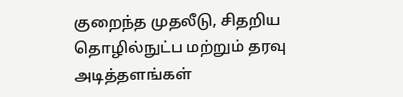குறைந்த முதலீடு, சிதறிய தொழில்நுட்ப மற்றும் தரவு அடித்தளங்கள்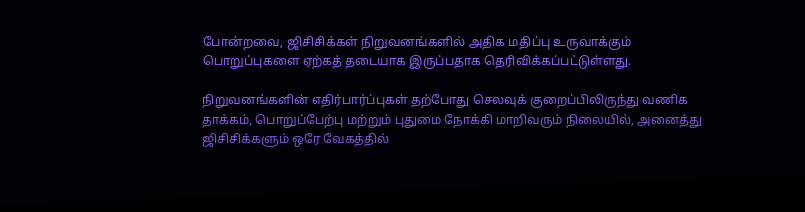போன்றவை, ஜிசிசிக்கள் நிறுவனங்களில் அதிக மதிப்பு உருவாக்கும் பொறுப்புகளை ஏற்கத் தடையாக இருப்பதாக தெரிவிக்கப்பட்டுள்ளது.

நிறுவனங்களின் எதிர்பார்ப்புகள் தற்போது செலவுக் குறைப்பிலிருந்து வணிக தாக்கம், பொறுப்பேற்பு மற்றும் புதுமை நோக்கி மாறிவரும் நிலையில், அனைத்து ஜிசிசிக்களும் ஒரே வேகத்தில்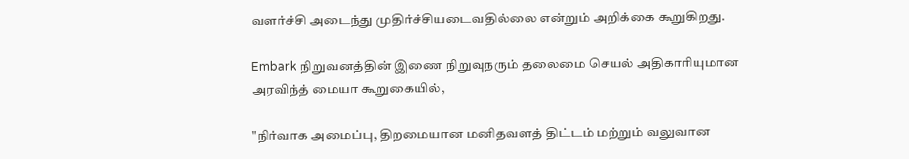வளர்ச்சி அடைந்து முதிர்ச்சியடைவதில்லை என்றும் அறிக்கை கூறுகிறது.

Embark நிறுவனத்தின் இணை நிறுவுநரும் தலைமை செயல் அதிகாரியுமான அரவிந்த் மையா கூறுகையில்,

"நிர்வாக அமைப்பு, திறமையான மனிதவளத் திட்டம் மற்றும் வலுவான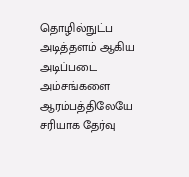தொழில்நுட்ப அடித்தளம் ஆகிய அடிப்படை அம்சங்களை ஆரம்பத்திலேயே சரியாக தேர்வு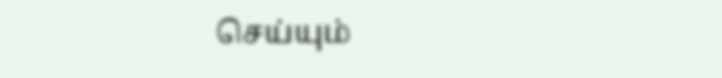செய்யும்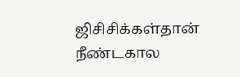ஜிசிசிக்கள்தான் நீண்டகால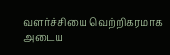வளர்ச்சியை வெற்றிகரமாக அடைய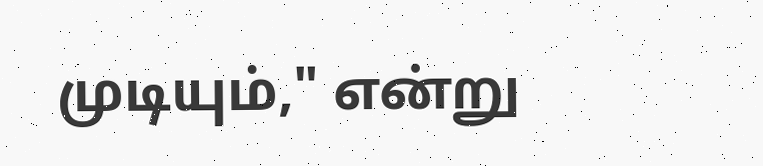முடியும்," என்று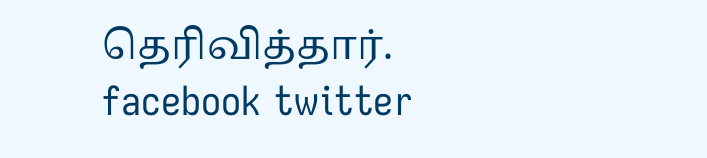தெரிவித்தார்.
facebook twitter